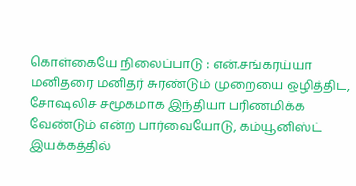கொள்கையே நிலைப்பாடு : என்.சங்கரய்யா
மனிதரை மனிதர் சுரண்டும் முறையை ஒழித்திட, சோஷலிச சமூகமாக இந்தியா பரிணமிக்க வேண்டும் என்ற பார்வையோடு, கம்யூனிஸ்ட் இயக்கத்தில்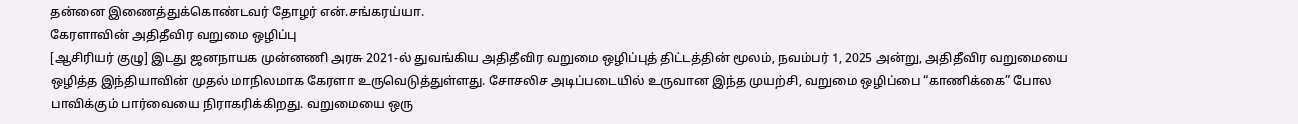தன்னை இணைத்துக்கொண்டவர் தோழர் என்.சங்கரய்யா.
கேரளாவின் அதிதீவிர வறுமை ஒழிப்பு
[ஆசிரியர் குழு] இடது ஜனநாயக முன்னணி அரசு 2021-ல் துவங்கிய அதிதீவிர வறுமை ஒழிப்புத் திட்டத்தின் மூலம், நவம்பர் 1, 2025 அன்று, அதிதீவிர வறுமையை ஒழித்த இந்தியாவின் முதல் மாநிலமாக கேரளா உருவெடுத்துள்ளது. சோசலிச அடிப்படையில் உருவான இந்த முயற்சி, வறுமை ஒழிப்பை “காணிக்கை” போல பாவிக்கும் பார்வையை நிராகரிக்கிறது. வறுமையை ஒரு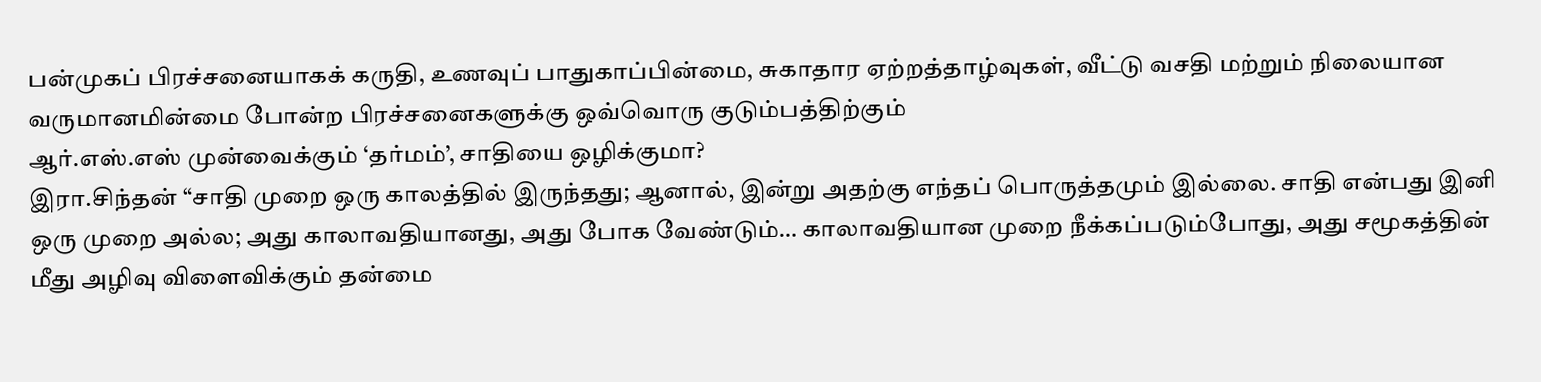பன்முகப் பிரச்சனையாகக் கருதி, உணவுப் பாதுகாப்பின்மை, சுகாதார ஏற்றத்தாழ்வுகள், வீட்டு வசதி மற்றும் நிலையான வருமானமின்மை போன்ற பிரச்சனைகளுக்கு ஒவ்வொரு குடும்பத்திற்கும்
ஆர்.எஸ்.எஸ் முன்வைக்கும் ‘தர்மம்’, சாதியை ஒழிக்குமா?
இரா.சிந்தன் “சாதி முறை ஒரு காலத்தில் இருந்தது; ஆனால், இன்று அதற்கு எந்தப் பொருத்தமும் இல்லை. சாதி என்பது இனி ஒரு முறை அல்ல; அது காலாவதியானது, அது போக வேண்டும்… காலாவதியான முறை நீக்கப்படும்போது, அது சமூகத்தின் மீது அழிவு விளைவிக்கும் தன்மை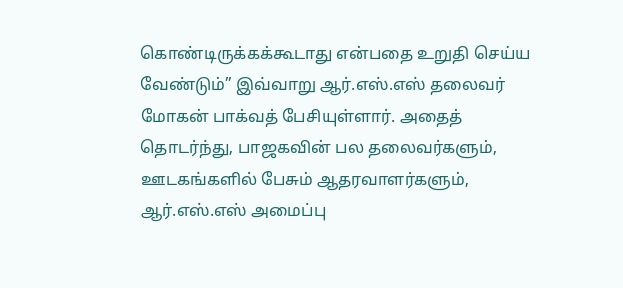கொண்டிருக்கக்கூடாது என்பதை உறுதி செய்ய வேண்டும்” இவ்வாறு ஆர்.எஸ்.எஸ் தலைவர் மோகன் பாக்வத் பேசியுள்ளார். அதைத் தொடர்ந்து, பாஜகவின் பல தலைவர்களும், ஊடகங்களில் பேசும் ஆதரவாளர்களும், ஆர்.எஸ்.எஸ் அமைப்பு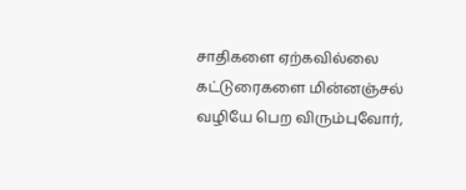சாதிகளை ஏற்கவில்லை
கட்டுரைகளை மின்னஞ்சல் வழியே பெற விரும்புவோர்,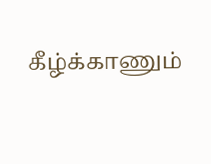கீழ்க்காணும்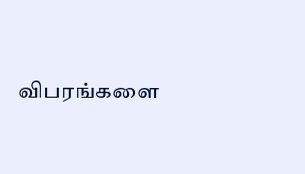விபரங்களை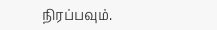நிரப்பவும்.